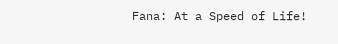Fana: At a Speed of Life!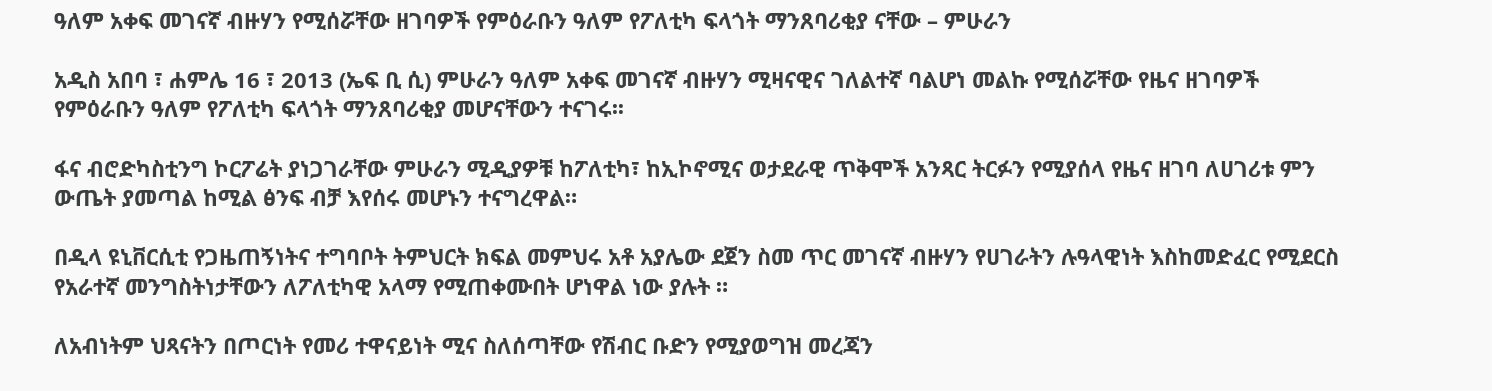ዓለም አቀፍ መገናኛ ብዙሃን የሚሰሯቸው ዘገባዎች የምዕራቡን ዓለም የፖለቲካ ፍላጎት ማንጸባሪቂያ ናቸው – ምሁራን

አዲስ አበባ ፣ ሐምሌ 16 ፣ 2013 (ኤፍ ቢ ሲ) ምሁራን ዓለም አቀፍ መገናኛ ብዙሃን ሚዛናዊና ገለልተኛ ባልሆነ መልኩ የሚሰሯቸው የዜና ዘገባዎች የምዕራቡን ዓለም የፖለቲካ ፍላጎት ማንጸባሪቂያ መሆናቸውን ተናገሩ፡፡

ፋና ብሮድካስቲንግ ኮርፖሬት ያነጋገራቸው ምሁራን ሚዲያዎቹ ከፖለቲካ፣ ከኢኮኖሚና ወታደራዊ ጥቅሞች አንጻር ትርፉን የሚያሰላ የዜና ዘገባ ለሀገሪቱ ምን ውጤት ያመጣል ከሚል ፅንፍ ብቻ እየሰሩ መሆኑን ተናግረዋል።

በዲላ ዩኒቨርሲቲ የጋዜጠኝነትና ተግባቦት ትምህርት ክፍል መምህሩ አቶ አያሌው ደጀን ስመ ጥር መገናኛ ብዙሃን የሀገራትን ሉዓላዊነት እስከመድፈር የሚደርስ የአራተኛ መንግስትነታቸውን ለፖለቲካዊ አላማ የሚጠቀሙበት ሆነዋል ነው ያሉት ።

ለአብነትም ህጻናትን በጦርነት የመሪ ተዋናይነት ሚና ስለሰጣቸው የሽብር ቡድን የሚያወግዝ መረጃን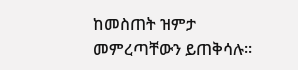ከመስጠት ዝምታ መምረጣቸውን ይጠቅሳሉ፡፡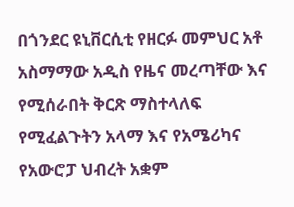በጎንደር ዩኒቨርሲቲ የዘርፉ መምህር አቶ አስማማው አዲስ የዜና መረጣቸው እና የሚሰራበት ቅርጽ ማስተላለፍ የሚፈልጉትን አላማ እና የአሜሪካና የአውሮፓ ህብረት አቋም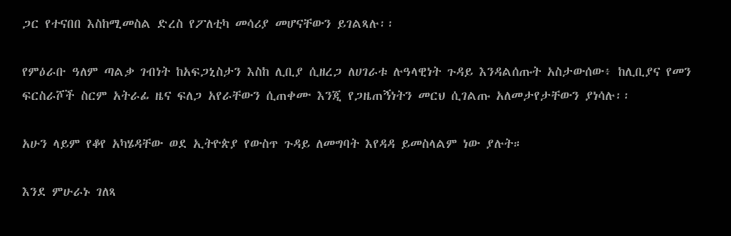ጋር የተናበበ እስከሚመስል ድረስ የፖለቲካ መሳሪያ መሆናቸውን ይገልጻሉ፡፡

የምዕራቡ ዓለም ጣልቃ ገብነት ከአፍጋኒስታን እስከ ሊቢያ ሲዘረጋ ለሀገራቱ ሉዓላዊነት ጉዳይ እንዳልሰጡት አስታውሰው፥ ከሊቢያና የመን ፍርስራሾች ስርም አትራፊ ዜና ፍለጋ አየራቸውን ሲጠቀሙ እንጂ የጋዜጠኝነትን መርህ ሲገልጡ አለመታየታቸውን ያነሳሉ፡፡

አሁን ላይም የቆየ አካሄዳቸው ወደ ኢትዮጵያ የውስጥ ጉዳይ ለመግባት እየዳዳ ይመስላልም ነው ያሉት።

እንደ ምሁራኑ ገለጻ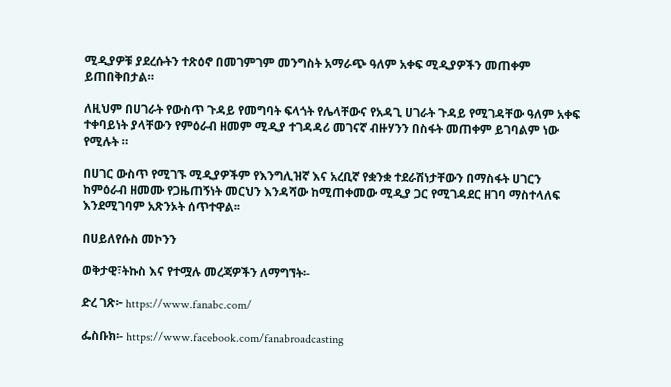ሚዲያዎቹ ያደረሱትን ተጽዕኖ በመገምገም መንግስት አማራጭ ዓለም አቀፍ ሚዲያዎችን መጠቀም ይጠበቅበታል።

ለዚህም በሀገራት የውስጥ ጉዳይ የመግባት ፍላጎት የሌላቸውና የአዳጊ ሀገራት ጉዳይ የሚገዳቸው ዓለም አቀፍ ተቀባይነት ያላቸውን የምዕራብ ዘመም ሚዲያ ተገዳዳሪ መገናኛ ብዙሃንን በስፋት መጠቀም ይገባልም ነው የሚሉት ።

በሀገር ውስጥ የሚገኙ ሚዲያዎችም የእንግሊዝኛ እና አረቢኛ የቋንቋ ተደራሽነታቸውን በማስፋት ሀገርን ከምዕራብ ዘመሙ የጋዜጠኝነት መርህን እንዳሻው ከሚጠቀመው ሚዲያ ጋር የሚገዳደር ዘገባ ማስተላለፍ እንደሚገባም አጽንኦት ሰጥተዋል፡፡

በሀይለየሱስ መኮንን

ወቅታዊ፣ትኩስ እና የተሟሉ መረጃዎችን ለማግኘት፡-

ድረ ገጽ፦ https://www.fanabc.com/

ፌስቡክ፡- https://www.facebook.com/fanabroadcasting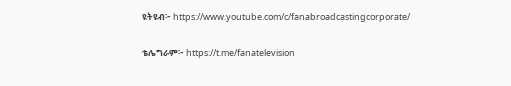ዩትዩብ፦ https://www.youtube.com/c/fanabroadcastingcorporate/

ቴሌግራም፦ https://t.me/fanatelevision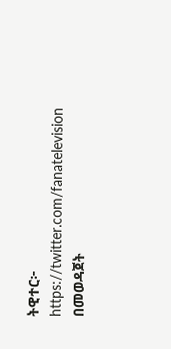ትዊተር፦ https://twitter.com/fanatelevision በመወዳጀት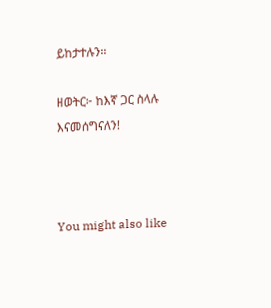ይከታተሉን፡፡

ዘወትር፦ ከእኛ ጋር ስላሉ እናመሰግናለን!



You might also like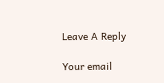Leave A Reply

Your email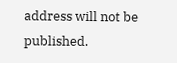address will not be published.